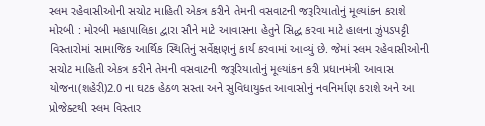સ્લમ રહેવાસીઓની સચોટ માહિતી એકત્ર કરીને તેમની વસવાટની જરૂરિયાતોનું મૂલ્યાંકન કરાશે
મોરબી : મોરબી મહાપાલિકા દ્વારા સૌને માટે આવાસના હેતુને સિદ્ધ કરવા માટે હાલના ઝુંપડપટ્ટી વિસ્તારોમાં સામાજિક આર્થિક સ્થિતિનું સર્વેક્ષણનું કાર્ય કરવામાં આવ્યું છે. જેમાં સ્લમ રહેવાસીઓની સચોટ માહિતી એકત્ર કરીને તેમની વસવાટની જરૂરિયાતોનું મૂલ્યાંકન કરી પ્રધાનમંત્રી આવાસ યોજના(શહેરી)2.0 ના ઘટક હેઠળ સસ્તા અને સુવિધાયુક્ત આવાસોનું નવનિર્માણ કરાશે અને આ પ્રોજેક્ટથી સ્લમ વિસ્તાર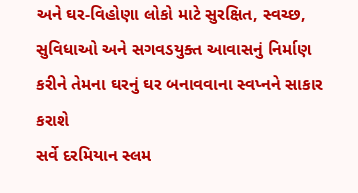અને ઘર-વિહોણા લોકો માટે સુરક્ષિત, સ્વચ્છ, સુવિધાઓ અને સગવડયુક્ત આવાસનું નિર્માણ કરીને તેમના ઘરનું ઘર બનાવવાના સ્વપ્નને સાકાર કરાશે
સર્વે દરમિયાન સ્લમ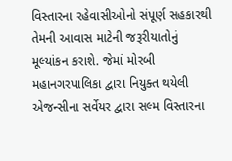વિસ્તારના રહેવાસીઓનો સંપૂર્ણ સહકારથી તેમની આવાસ માટેની જરૂરીયાતોનું મૂલ્યાંકન કરાશે. જેમાં મોરબી મહાનગરપાલિકા દ્વારા નિયુક્ત થયેલી એજન્સીના સર્વેયર દ્વારા સલ્મ વિસ્તારના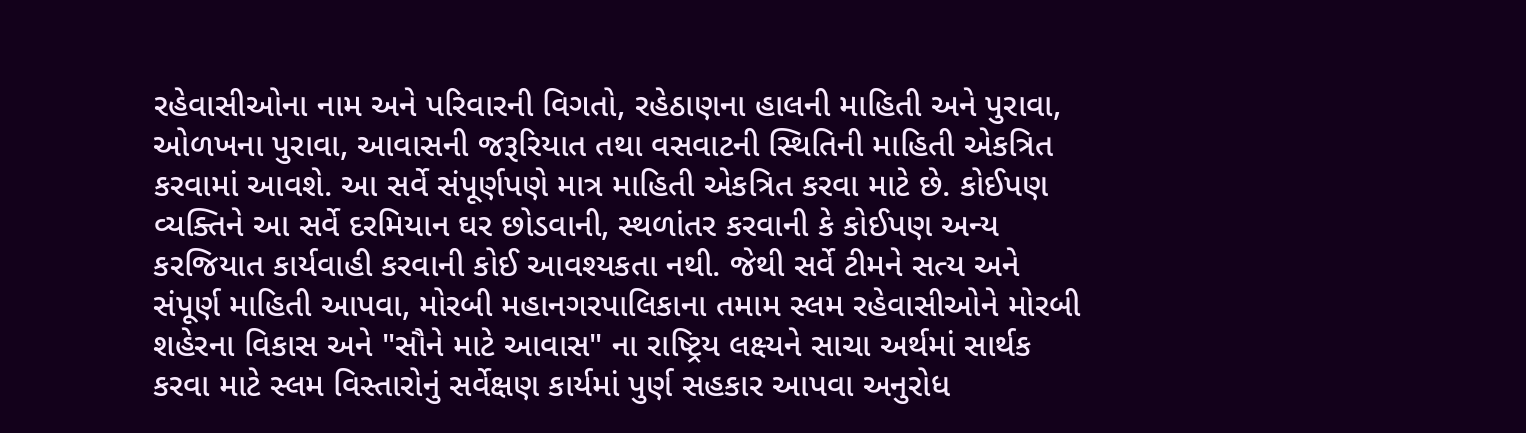રહેવાસીઓના નામ અને પરિવારની વિગતો, રહેઠાણના હાલની માહિતી અને પુરાવા, ઓળખના પુરાવા, આવાસની જરૂરિયાત તથા વસવાટની સ્થિતિની માહિતી એકત્રિત કરવામાં આવશે. આ સર્વે સંપૂર્ણપણે માત્ર માહિતી એકત્રિત કરવા માટે છે. કોઈપણ વ્યક્તિને આ સર્વે દરમિયાન ઘર છોડવાની, સ્થળાંતર કરવાની કે કોઈપણ અન્ય કરજિયાત કાર્યવાહી કરવાની કોઈ આવશ્યકતા નથી. જેથી સર્વે ટીમને સત્ય અને સંપૂર્ણ માહિતી આપવા, મોરબી મહાનગરપાલિકાના તમામ સ્લમ રહેવાસીઓને મોરબી શહેરના વિકાસ અને "સૌને માટે આવાસ" ના રાષ્ટ્રિય લક્ષ્યને સાચા અર્થમાં સાર્થક કરવા માટે સ્લમ વિસ્તારોનું સર્વેક્ષણ કાર્યમાં પુર્ણ સહકાર આપવા અનુરોધ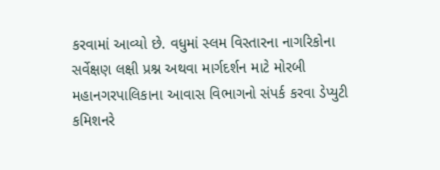કરવામાં આવ્યો છે. વધુમાં સ્લમ વિસ્તારના નાગરિકોના સર્વેક્ષણ લક્ષી પ્રશ્ન અથવા માર્ગદર્શન માટે મોરબી મહાનગરપાલિકાના આવાસ વિભાગનો સંપર્ક કરવા ડેપ્યુટી કમિશનરે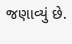જણાવ્યું છે.